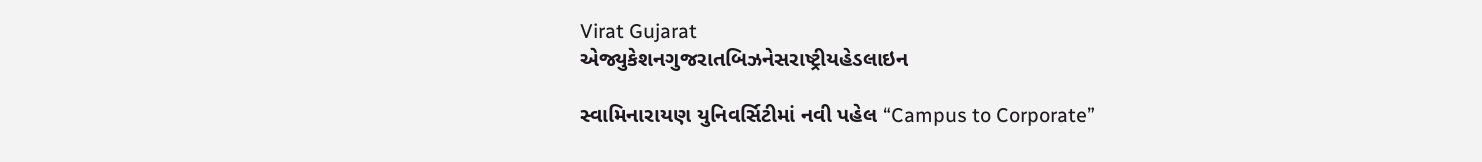Virat Gujarat
એજ્યુકેશનગુજરાતબિઝનેસરાષ્ટ્રીયહેડલાઇન

સ્વામિનારાયણ યુનિવર્સિટીમાં નવી પહેલ “Campus to Corporate”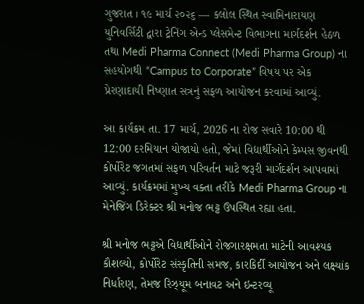ગુજરાત । ૧૯ માર્ચ ૨૦૨૬ — કલોલ સ્થિત સ્વામિનારાયણ યુનિવર્સિટી દ્વારા ટ્રેનિંગ એન્ડ પ્લેસમેન્ટ વિભાગના માર્ગદર્શન હેઠળ તથા Medi Pharma Connect (Medi Pharma Group) ના સહયોગથી “Campus to Corporate” વિષય પર એક પ્રેરણાદાયી નિષ્ણાત સત્રનું સફળ આયોજન કરવામાં આવ્યું.

આ કાર્યક્રમ તા. 17 માર્ચ, 2026 ના રોજ સવારે 10:00 થી 12:00 દરમિયાન યોજાયો હતો, જેમાં વિદ્યાર્થીઓને કેમ્પસ જીવનથી કોર્પોરેટ જગતમાં સફળ પરિવર્તન માટે જરૂરી માર્ગદર્શન આપવામાં આવ્યું. કાર્યક્રમમાં મુખ્ય વક્તા તરીકે Medi Pharma Group ના મેનેજિંગ ડિરેક્ટર શ્રી મનોજ ભટ્ટ ઉપસ્થિત રહ્યા હતા.

શ્રી મનોજ ભટ્ટએ વિદ્યાર્થીઓને રોજગારક્ષમતા માટેની આવશ્યક કૌશલ્યો, કોર્પોરેટ સંસ્કૃતિની સમજ, કારકિર્દી આયોજન અને લક્ષ્યાંક નિર્ધારણ, તેમજ રિઝ્યૂમ બનાવટ અને ઇન્ટરવ્યૂ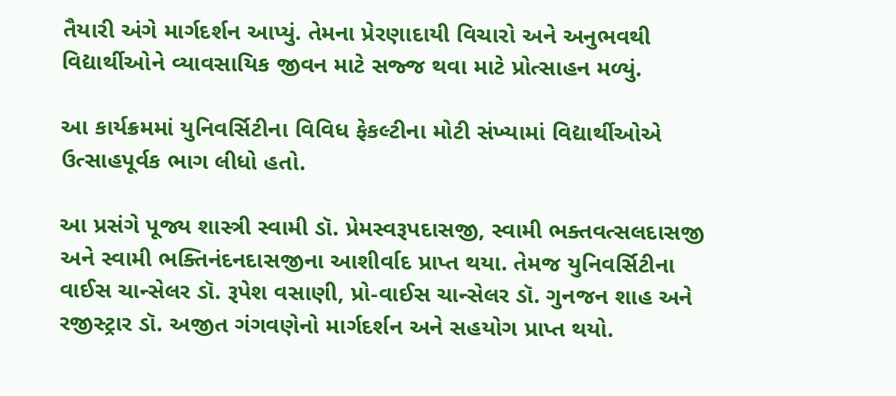તૈયારી અંગે માર્ગદર્શન આપ્યું. તેમના પ્રેરણાદાયી વિચારો અને અનુભવથી વિદ્યાર્થીઓને વ્યાવસાયિક જીવન માટે સજ્જ થવા માટે પ્રોત્સાહન મળ્યું.

આ કાર્યક્રમમાં યુનિવર્સિટીના વિવિધ ફેકલ્ટીના મોટી સંખ્યામાં વિદ્યાર્થીઓએ ઉત્સાહપૂર્વક ભાગ લીધો હતો.

આ પ્રસંગે પૂજ્ય શાસ્ત્રી સ્વામી ડૉ. પ્રેમસ્વરૂપદાસજી, સ્વામી ભક્તવત્સલદાસજી અને સ્વામી ભક્તિનંદનદાસજીના આશીર્વાદ પ્રાપ્ત થયા. તેમજ યુનિવર્સિટીના વાઈસ ચાન્સેલર ડૉ. રૂપેશ વસાણી, પ્રો-વાઈસ ચાન્સેલર ડૉ. ગુનજન શાહ અને રજીસ્ટ્રાર ડૉ. અજીત ગંગવણેનો માર્ગદર્શન અને સહયોગ પ્રાપ્ત થયો.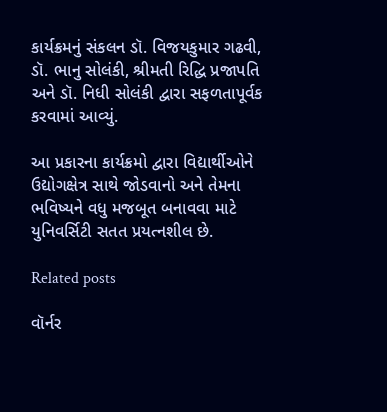કાર્યક્રમનું સંકલન ડૉ. વિજયકુમાર ગઢવી, ડૉ. ભાનુ સોલંકી, શ્રીમતી રિદ્ધિ પ્રજાપતિ અને ડૉ. નિધી સોલંકી દ્વારા સફળતાપૂર્વક કરવામાં આવ્યું.

આ પ્રકારના કાર્યક્રમો દ્વારા વિદ્યાર્થીઓને ઉદ્યોગક્ષેત્ર સાથે જોડવાનો અને તેમના ભવિષ્યને વધુ મજબૂત બનાવવા માટે યુનિવર્સિટી સતત પ્રયત્નશીલ છે.

Related posts

વૉર્નર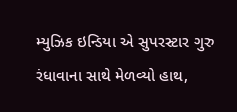મ્યુઝિક ઇન્ડિયા એ સુપરસ્ટાર ગુરુ રંધાવાના સાથે મેળવ્યો હાથ,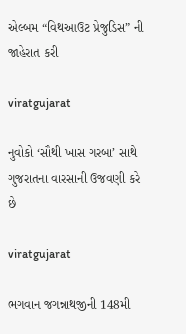એલ્બમ “વિથઆઉટ પ્રેજુડિસ” ની જાહેરાત કરી

viratgujarat

નુવોકો ‘સૌથી ખાસ ગરબા’ સાથે ગુજરાતના વારસાની ઉજવણી કરે છે

viratgujarat

ભગવાન જગન્નાથજીની 148મી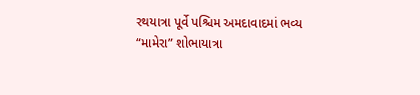રથયાત્રા પૂર્વે પશ્ચિમ અમદાવાદમાં ભવ્ય “મામેરા” શોભાયાત્રા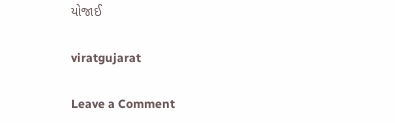યોજાઈ

viratgujarat

Leave a Comment